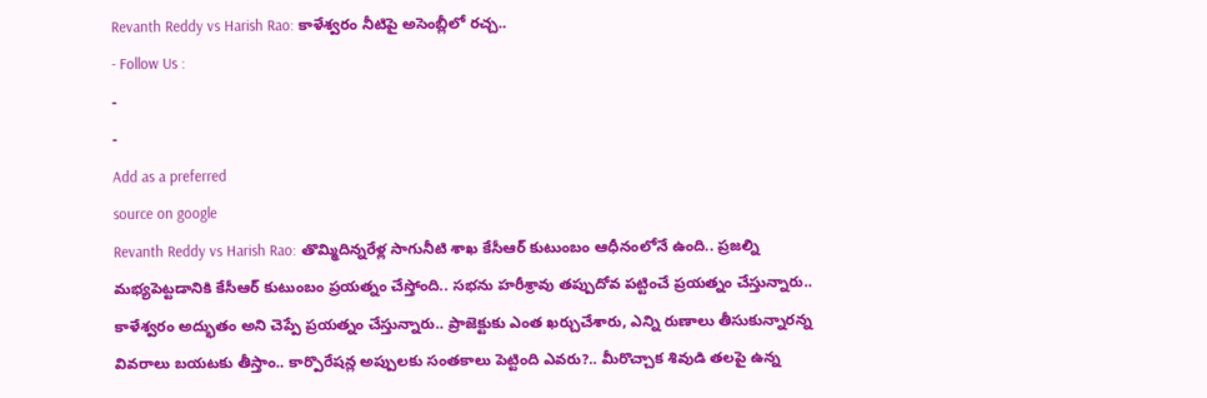Revanth Reddy vs Harish Rao: కాళేశ్వరం నీటిపై అసెంబ్లీలో రచ్చ..
- Follow Us :
-
-
Add as a preferred
source on google
Revanth Reddy vs Harish Rao: తొమ్మిదిన్నరేళ్ల సాగునీటి శాఖ కేసీఆర్ కుటుంబం ఆధీనంలోనే ఉంది.. ప్రజల్ని మభ్యపెట్టడానికి కేసీఆర్ కుటుంబం ప్రయత్నం చేస్తోంది.. సభను హరీశ్రావు తప్పుదోవ పట్టించే ప్రయత్నం చేస్తున్నారు.. కాళేశ్వరం అద్భుతం అని చెప్పే ప్రయత్నం చేస్తున్నారు.. ప్రాజెక్టుకు ఎంత ఖర్చుచేశారు, ఎన్ని రుణాలు తీసుకున్నారన్న వివరాలు బయటకు తీస్తాం.. కార్పొరేషన్ల అప్పులకు సంతకాలు పెట్టింది ఎవరు?.. మీరొచ్చాక శివుడి తలపై ఉన్న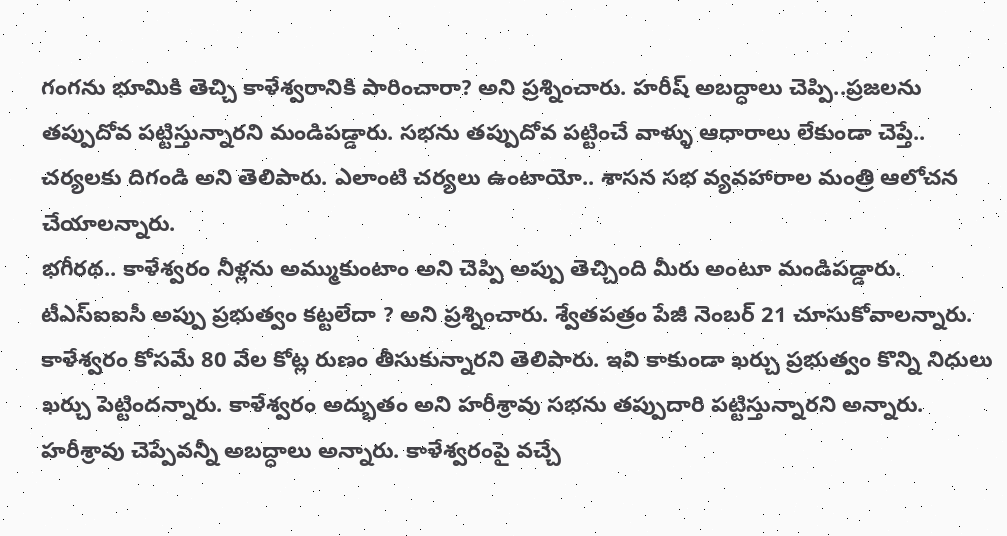గంగను భూమికి తెచ్చి కాళేశ్వరానికి పారించారా? అని ప్రశ్నించారు. హరీష్ అబద్ధాలు చెప్పి..ప్రజలను తప్పుదోవ పట్టిస్తున్నారని మండిపడ్డారు. సభను తప్పుదోవ పట్టించే వాళ్ళు ఆధారాలు లేకుండా చెప్తే.. చర్యలకు దిగండి అని తెలిపారు. ఎలాంటి చర్యలు ఉంటాయో.. శాసన సభ వ్యవహారాల మంత్రి ఆలోచన చేయాలన్నారు.
భగీరథ.. కాళేశ్వరం నీళ్లను అమ్ముకుంటాం అని చెప్పి అప్పు తెచ్చింది మీరు అంటూ మండిపడ్డారు. టీఎస్ఐఐసీ అప్పు ప్రభుత్వం కట్టలేదా ? అని ప్రశ్నించారు. శ్వేతపత్రం పేజీ నెంబర్ 21 చూసుకోవాలన్నారు. కాళేశ్వరం కోసమే 80 వేల కోట్ల రుణం తీసుకున్నారని తెలిపారు. ఇవి కాకుండా ఖర్చు ప్రభుత్వం కొన్ని నిధులు ఖర్చు పెట్టిందన్నారు. కాళేశ్వరం అద్భుతం అని హరీశ్రావు సభను తప్పుదారి పట్టిస్తున్నారని అన్నారు. హరీశ్రావు చెప్పేవన్నీ అబద్ధాలు అన్నారు. కాళేశ్వరంపై వచ్చే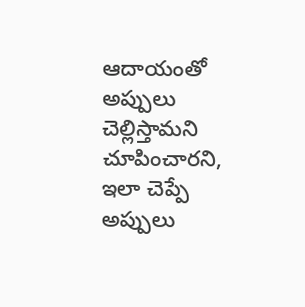ఆదాయంతో అప్పులు చెల్లిస్తామని చూపించారని, ఇలా చెప్పే అప్పులు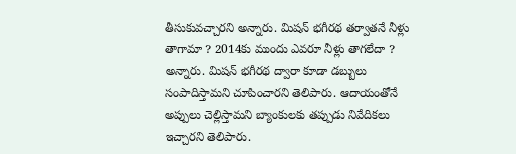తీసుకువచ్చారని అన్నారు. మిషన్ భగీరథ తర్వాతనే నీళ్లు తాగామా ? 2014కు ముందు ఎవరూ నీళ్లు తాగలేదా ? అన్నారు. మిషన్ భగీరథ ద్వారా కూడా డబ్బులు సంపాదిస్తామని చూపించారని తెలిపారు. ఆదాయంతోనే అప్పులు చెల్లిస్తామని బ్యాంకులకు తప్పుడు నివేదికలు ఇచ్చారని తెలిపారు.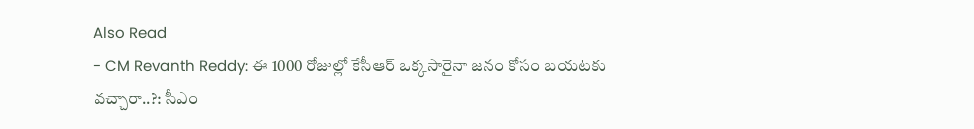Also Read
- CM Revanth Reddy: ఈ 1000 రోజుల్లో కేసీఆర్ ఒక్కసారైనా జనం కోసం బయటకు వచ్చారా..?: సీఎం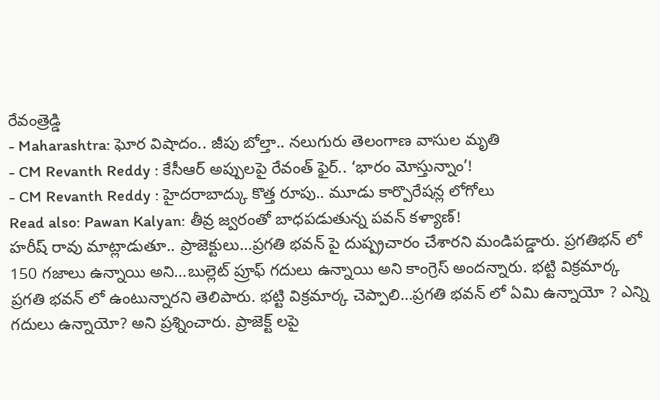రేవంత్రెడ్డి
- Maharashtra: ఘోర విషాదం.. జీపు బోల్తా.. నలుగురు తెలంగాణ వాసుల మృతి
- CM Revanth Reddy : కేసీఆర్ అప్పులపై రేవంత్ ఫైర్.. ‘భారం మోస్తున్నాం’!
- CM Revanth Reddy : హైదరాబాద్కు కొత్త రూపు.. మూడు కార్పొరేషన్ల లోగోలు
Read also: Pawan Kalyan: తీవ్ర జ్వరంతో బాధపడుతున్న పవన్ కళ్యాణ్!
హరీష్ రావు మాట్లాడుతూ.. ప్రాజెక్టులు…ప్రగతి భవన్ పై దుష్ప్రచారం చేశారని మండిపడ్డారు. ప్రగతిభన్ లో 150 గజాలు ఉన్నాయి అని…బుల్లెట్ ప్రూఫ్ గదులు ఉన్నాయి అని కాంగ్రెస్ అందన్నారు. భట్టి విక్రమార్క ప్రగతి భవన్ లో ఉంటున్నారని తెలిపారు. భట్టి విక్రమార్క చెప్పాలి…ప్రగతి భవన్ లో ఏమి ఉన్నాయో ? ఎన్ని గదులు ఉన్నాయో? అని ప్రశ్నించారు. ప్రాజెక్ట్ లపై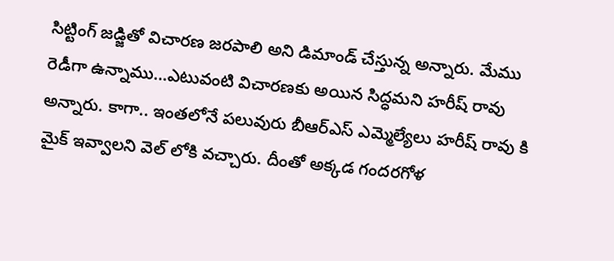సిట్టింగ్ జడ్జితో విచారణ జరపాలి అని డిమాండ్ చేస్తున్న అన్నారు. మేము రెడీగా ఉన్నాము…ఎటువంటి విచారణకు అయిన సిద్ధమని హరీష్ రావు అన్నారు. కాగా.. ఇంతలోనే పలువురు బీఆర్ఎస్ ఎమ్మెల్యేలు హరీష్ రావు కి మైక్ ఇవ్వాలని వెల్ లోకి వచ్చారు. దీంతో అక్కడ గందరగోళ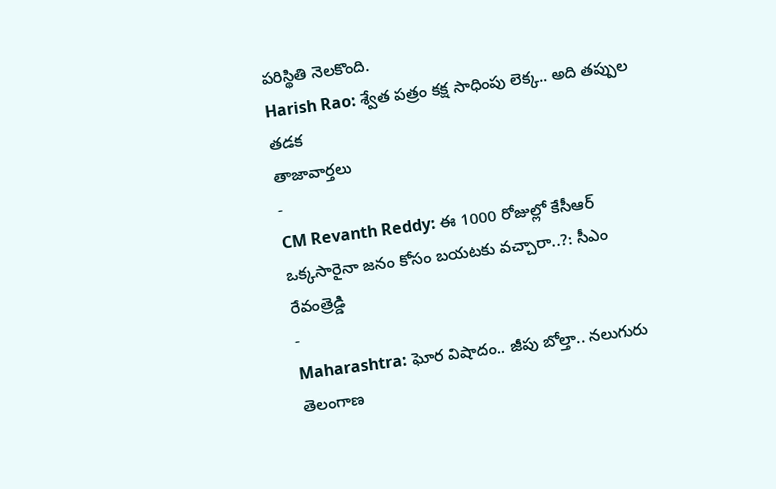పరిస్థితి నెలకొంది.
Harish Rao: శ్వేత పత్రం కక్ష సాధింపు లెక్క.. అది తప్పుల తడక
తాజావార్తలు
-
CM Revanth Reddy: ఈ 1000 రోజుల్లో కేసీఆర్ ఒక్కసారైనా జనం కోసం బయటకు వచ్చారా..?: సీఎం రేవంత్రెడ్డి
-
Maharashtra: ఘోర విషాదం.. జీపు బోల్తా.. నలుగురు తెలంగాణ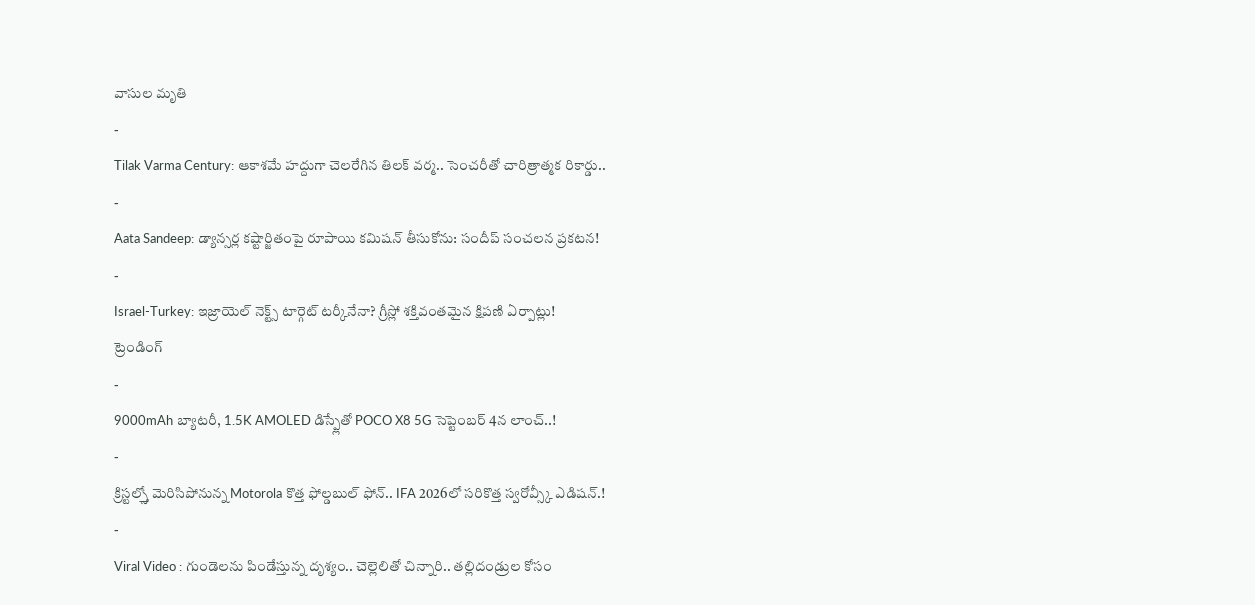వాసుల మృతి
-
Tilak Varma Century: ఆకాశమే హద్దుగా చెలరేగిన తిలక్ వర్మ.. సెంచరీతో చారిత్రాత్మక రికార్డు..
-
Aata Sandeep: డ్యాన్సర్ల కష్టార్జితంపై రూపాయి కమిషన్ తీసుకోను: సందీప్ సంచలన ప్రకటన!
-
Israel-Turkey: ఇజ్రాయెల్ నెక్ట్స్ టార్గెట్ టర్కీనేనా? గ్రీస్లో శక్తివంతమైన క్షిపణి ఏర్పాట్లు!
ట్రెండింగ్
-
9000mAh బ్యాటరీ, 1.5K AMOLED డిస్ప్లేతో POCO X8 5G సెప్టెంబర్ 4న లాంచ్..!
-
క్రిస్టల్స్తో మెరిసిపోనున్న Motorola కొత్త ఫోల్డబుల్ ఫోన్.. IFA 2026లో సరికొత్త స్వరోవ్స్కీ ఎడిషన్.!
-
Viral Video : గుండెలను పిండేస్తున్న దృశ్యం.. చెల్లెలితో చిన్నారి.. తల్లిదండ్రుల కోసం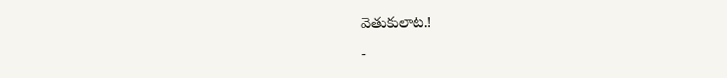వెతుకులాట.!
-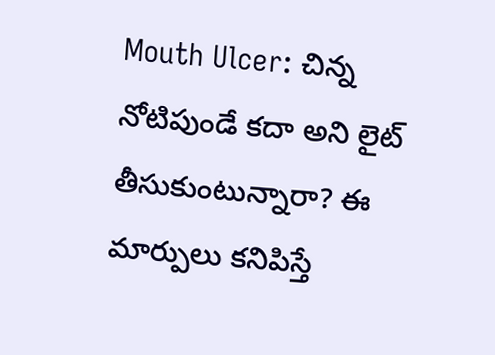Mouth Ulcer: చిన్న నోటిపుండే కదా అని లైట్ తీసుకుంటున్నారా? ఈ మార్పులు కనిపిస్తే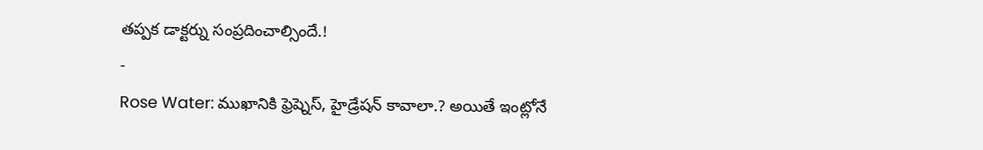తప్పక డాక్టర్ను సంప్రదించాల్సిందే.!
-
Rose Water: ముఖానికి ఫ్రెష్నెస్, హైడ్రేషన్ కావాలా.? అయితే ఇంట్లోనే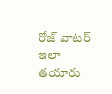రోజ్ వాటర్ ఇలా తయారు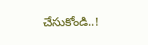చేసుకోండి..!